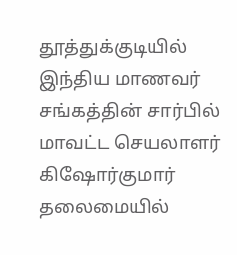தூத்துக்குடியில் இந்திய மாணவர் சங்கத்தின் சார்பில் மாவட்ட செயலாளர் கிஷோர்குமார் தலைமையில்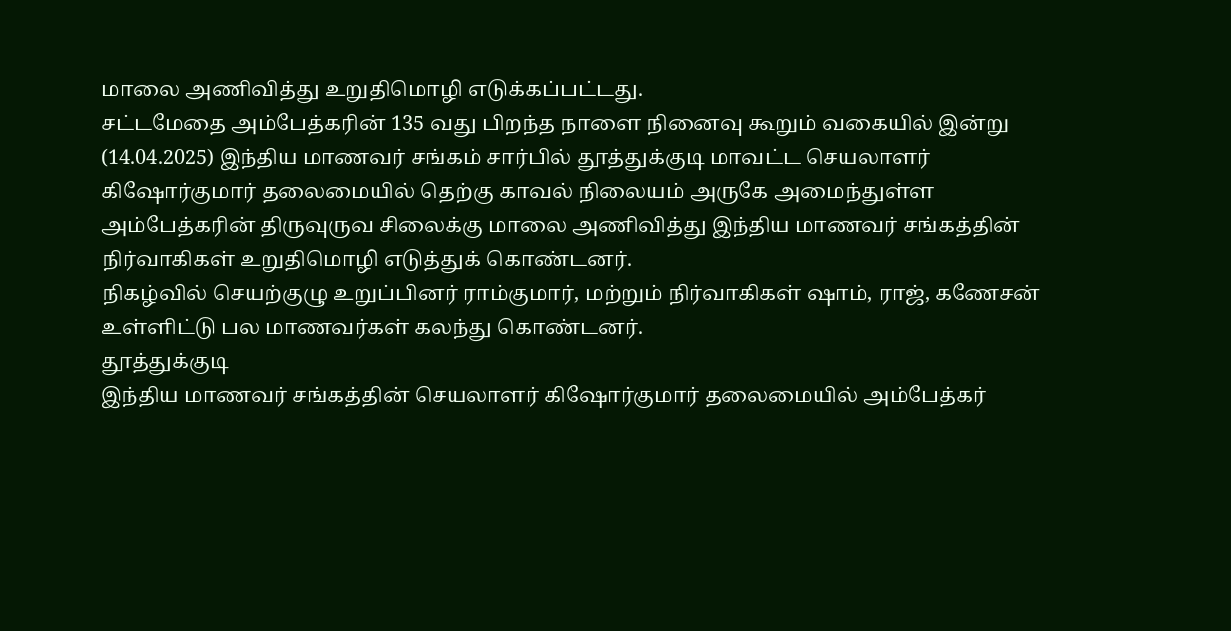மாலை அணிவித்து உறுதிமொழி எடுக்கப்பட்டது.
சட்டமேதை அம்பேத்கரின் 135 வது பிறந்த நாளை நினைவு கூறும் வகையில் இன்று (14.04.2025) இந்திய மாணவர் சங்கம் சார்பில் தூத்துக்குடி மாவட்ட செயலாளர் கிஷோர்குமார் தலைமையில் தெற்கு காவல் நிலையம் அருகே அமைந்துள்ள அம்பேத்கரின் திருவுருவ சிலைக்கு மாலை அணிவித்து இந்திய மாணவர் சங்கத்தின் நிர்வாகிகள் உறுதிமொழி எடுத்துக் கொண்டனர்.
நிகழ்வில் செயற்குழு உறுப்பினர் ராம்குமார், மற்றும் நிர்வாகிகள் ஷாம், ராஜ், கணேசன் உள்ளிட்டு பல மாணவர்கள் கலந்து கொண்டனர்.
தூத்துக்குடி
இந்திய மாணவர் சங்கத்தின் செயலாளர் கிஷோர்குமார் தலைமையில் அம்பேத்கர்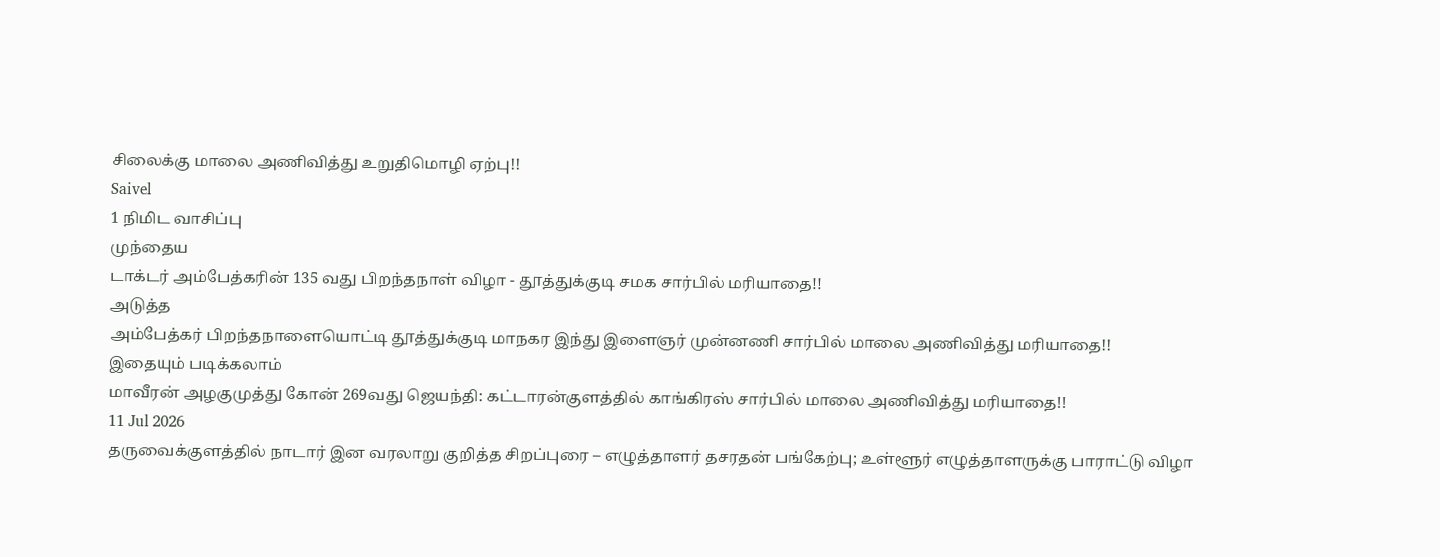சிலைக்கு மாலை அணிவித்து உறுதிமொழி ஏற்பு!!
Saivel
1 நிமிட வாசிப்பு
முந்தைய
டாக்டர் அம்பேத்கரின் 135 வது பிறந்தநாள் விழா - தூத்துக்குடி சமக சார்பில் மரியாதை!!
அடுத்த
அம்பேத்கர் பிறந்தநாளையொட்டி தூத்துக்குடி மாநகர இந்து இளைஞர் முன்னணி சார்பில் மாலை அணிவித்து மரியாதை!!
இதையும் படிக்கலாம்
மாவீரன் அழகுமுத்து கோன் 269வது ஜெயந்தி: கட்டாரன்குளத்தில் காங்கிரஸ் சார்பில் மாலை அணிவித்து மரியாதை!!
11 Jul 2026
தருவைக்குளத்தில் நாடார் இன வரலாறு குறித்த சிறப்புரை – எழுத்தாளர் தசரதன் பங்கேற்பு; உள்ளூர் எழுத்தாளருக்கு பாராட்டு விழா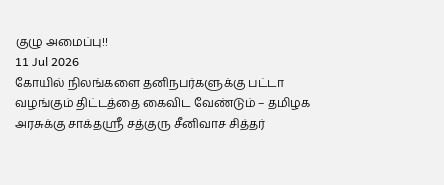குழு அமைப்பு!!
11 Jul 2026
கோயில் நிலங்களை தனிநபர்களுக்கு பட்டா வழங்கும் திட்டத்தை கைவிட வேண்டும் – தமிழக அரசுக்கு சாக்தஸ்ரீ சத்குரு சீனிவாச சித்தர்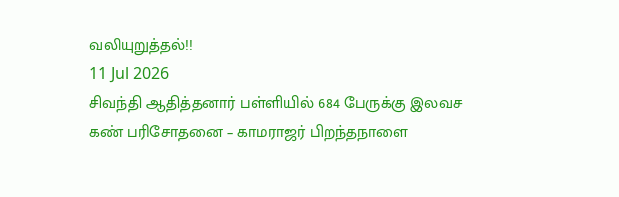வலியுறுத்தல்!!
11 Jul 2026
சிவந்தி ஆதித்தனார் பள்ளியில் 684 பேருக்கு இலவச கண் பரிசோதனை – காமராஜர் பிறந்தநாளை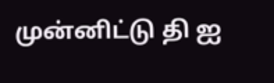முன்னிட்டு தி ஐ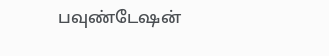பவுண்டேஷன்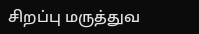சிறப்பு மருத்துவ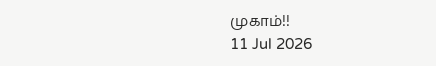முகாம்!!
11 Jul 2026